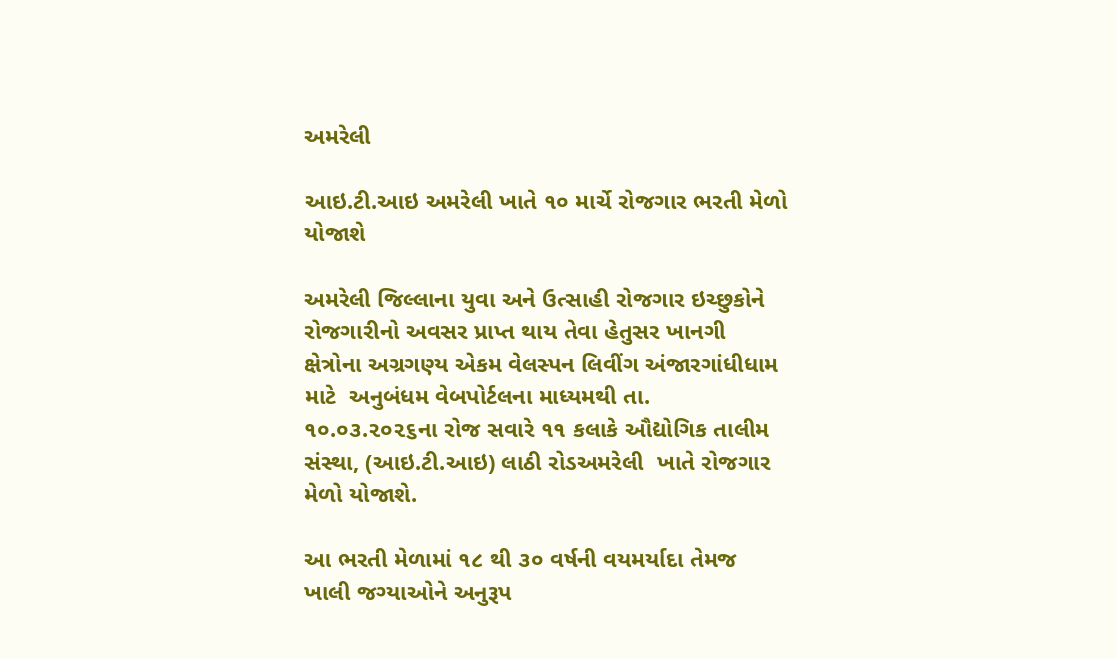અમરેલી

આઇ.ટી.આઇ અમરેલી ખાતે ૧૦ માર્ચે રોજગાર ભરતી મેળો યોજાશે

અમરેલી જિલ્લાના યુવા અને ઉત્સાહી રોજગાર ઇચ્છુકોને રોજગારીનો અવસર પ્રાપ્ત થાય તેવા હેતુસર ખાનગી ક્ષેત્રોના અગ્રગણ્ય એકમ વેલસ્પન લિવીંગ અંજારગાંધીધામ માટે  અનુબંધમ વેબપોર્ટલના માધ્યમથી તા. ૧૦.૦૩.૨૦૨૬ના રોજ સવારે ૧૧ કલાકે ઔદ્યોગિક તાલીમ સંસ્થા, (આઇ.ટી.આઇ) લાઠી રોડઅમરેલી  ખાતે રોજગાર મેળો યોજાશે.

આ ભરતી મેળામાં ૧૮ થી ૩૦ વર્ષની વયમર્યાદા તેમજ ખાલી જગ્યાઓને અનુરૂપ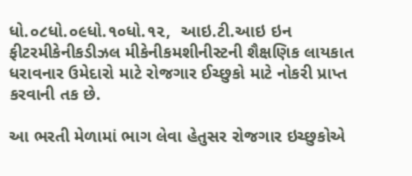ધો.૦૮ધો.૦૯ધો.૧૦ધો.૧૨,  આઇ.ટી.આઇ ઇન ફીટરમીકેનીકડીઝલ મીકેનીકમશીનીસ્ટની શૈક્ષણિક લાયકાત ધરાવનાર ઉમેદારો માટે રોજગાર ઈચ્છુકો માટે નોકરી પ્રાપ્ત કરવાની તક છે.

આ ભરતી મેળામાં ભાગ લેવા હેતુસર રોજગાર ઇચ્છુકોએ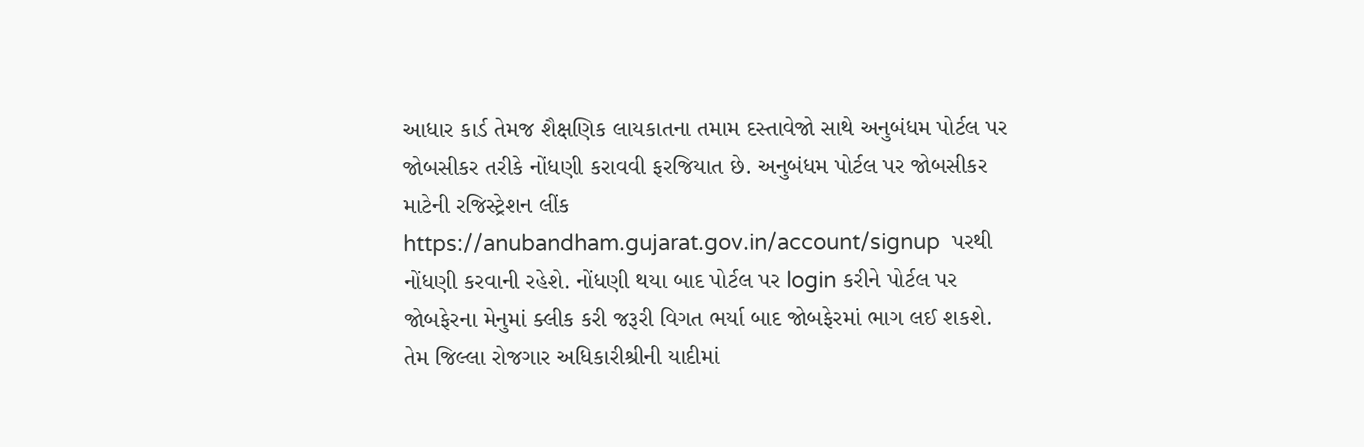આધાર કાર્ડ તેમજ શૈક્ષણિક લાયકાતના તમામ દસ્તાવેજો સાથે અનુબંધમ પોર્ટલ પર જોબસીકર તરીકે નોંધણી કરાવવી ફરજિયાત છે. અનુબંધમ પોર્ટલ પર જોબસીકર માટેની રજિસ્ટ્રેશન લીંક https://anubandham.gujarat.gov.in/account/signup  પરથી નોંધણી કરવાની રહેશે. નોંધણી થયા બાદ પોર્ટલ પર login કરીને પોર્ટલ પર જોબફેરના મેનુમાં ક્લીક કરી જરૂરી વિગત ભર્યા બાદ જોબફેરમાં ભાગ લઈ શકશે. તેમ જિલ્લા રોજગાર અધિકારીશ્રીની યાદીમાં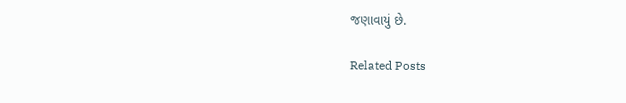જણાવાયું છે.

Related Posts